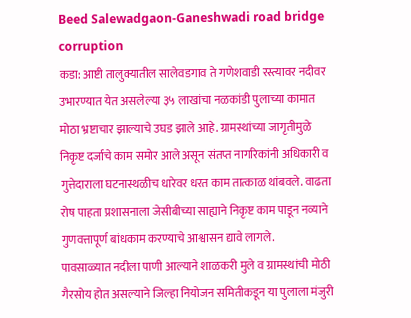Beed Salewadgaon-Ganeshwadi road bridge corruption
कडा: आष्टी तालुक्यातील सालेवडगाव ते गणेशवाडी रस्त्यावर नदीवर उभारण्यात येत असलेल्या ३५ लाखांचा नळकांडी पुलाच्या कामात मोठा भ्रष्टाचार झाल्याचे उघड झाले आहे. ग्रामस्थांच्या जागृतीमुळे निकृष्ट दर्जाचे काम समोर आले असून संतप्त नागरिकांनी अधिकारी व गुत्तेदाराला घटनास्थळीच धारेवर धरत काम तात्काळ थांबवले. वाढता रोष पाहता प्रशासनाला जेसीबीच्या साह्याने निकृष्ट काम पाडून नव्याने गुणवत्तापूर्ण बांधकाम करण्याचे आश्वासन द्यावे लागले.
पावसाळ्यात नदीला पाणी आल्याने शाळकरी मुले व ग्रामस्थांची मोठी गैरसोय होत असल्याने जिल्हा नियोजन समितीकडून या पुलाला मंजुरी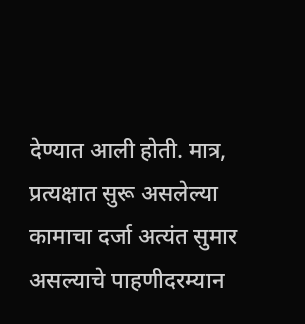देण्यात आली होती. मात्र, प्रत्यक्षात सुरू असलेल्या कामाचा दर्जा अत्यंत सुमार असल्याचे पाहणीदरम्यान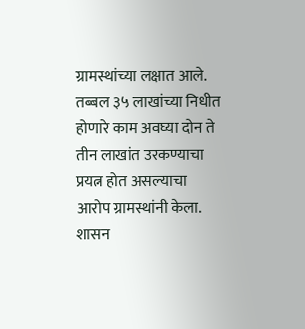ग्रामस्थांच्या लक्षात आले. तब्बल ३५ लाखांच्या निधीत होणारे काम अवघ्या दोन ते तीन लाखांत उरकण्याचा प्रयत्न होत असल्याचा आरोप ग्रामस्थांनी केला.
शासन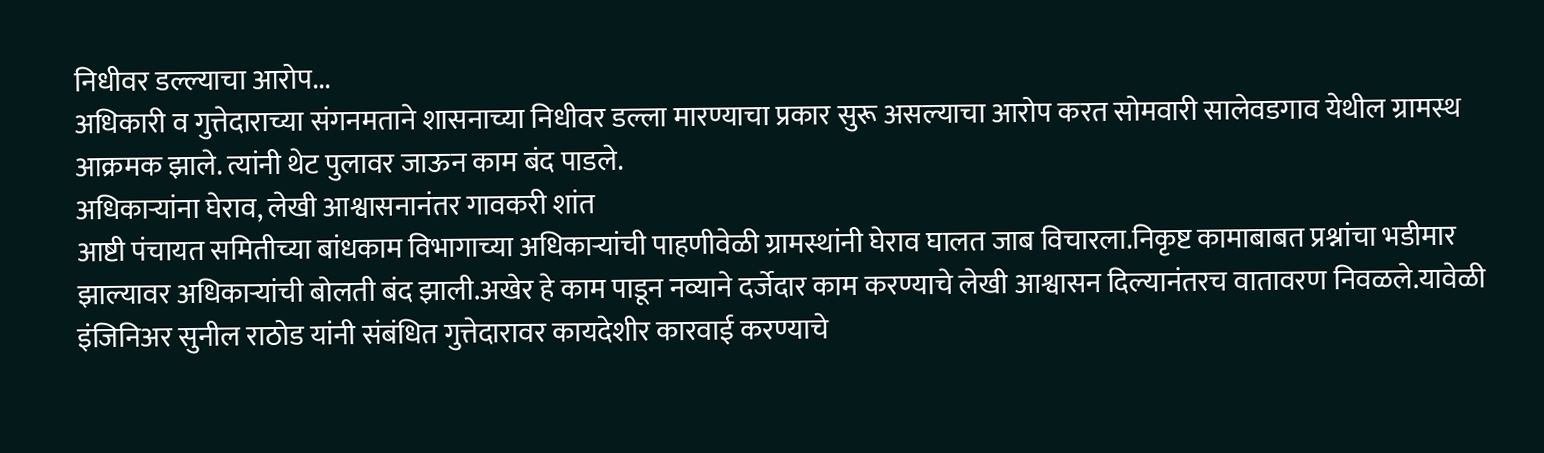निधीवर डल्ल्याचा आरोप...
अधिकारी व गुत्तेदाराच्या संगनमताने शासनाच्या निधीवर डल्ला मारण्याचा प्रकार सुरू असल्याचा आरोप करत सोमवारी सालेवडगाव येथील ग्रामस्थ आक्रमक झाले. त्यांनी थेट पुलावर जाऊन काम बंद पाडले.
अधिकाऱ्यांना घेराव, लेखी आश्वासनानंतर गावकरी शांत
आष्टी पंचायत समितीच्या बांधकाम विभागाच्या अधिकाऱ्यांची पाहणीवेळी ग्रामस्थांनी घेराव घालत जाब विचारला.निकृष्ट कामाबाबत प्रश्नांचा भडीमार झाल्यावर अधिकाऱ्यांची बोलती बंद झाली.अखेर हे काम पाडून नव्याने दर्जेदार काम करण्याचे लेखी आश्वासन दिल्यानंतरच वातावरण निवळले.यावेळी इंजिनिअर सुनील राठोड यांनी संबंधित गुत्तेदारावर कायदेशीर कारवाई करण्याचे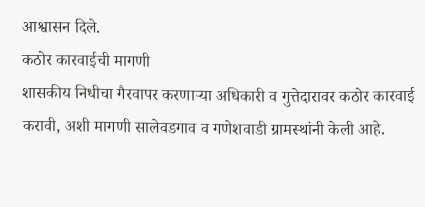आश्वासन दिले.
कठोर कारवाईची मागणी
शासकीय निधीचा गैरवापर करणाऱ्या अधिकारी व गुत्तेदारावर कठोर कारवाई करावी, अशी मागणी सालेवडगाव व गणेशवाडी ग्रामस्थांनी केली आहे.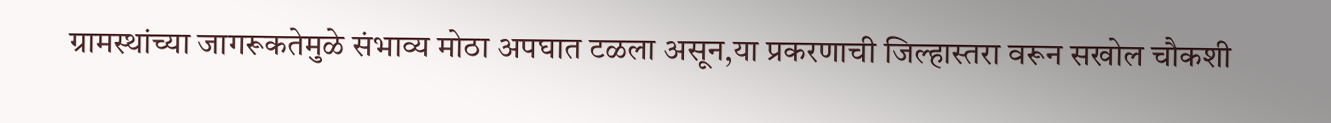ग्रामस्थांच्या जागरूकतेमुळे संभाव्य मोठा अपघात टळला असून,या प्रकरणाची जिल्हास्तरा वरून सखोल चौकशी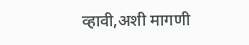व्हावी,अशी मागणी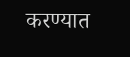करण्यात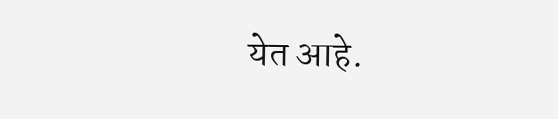येत आहे.